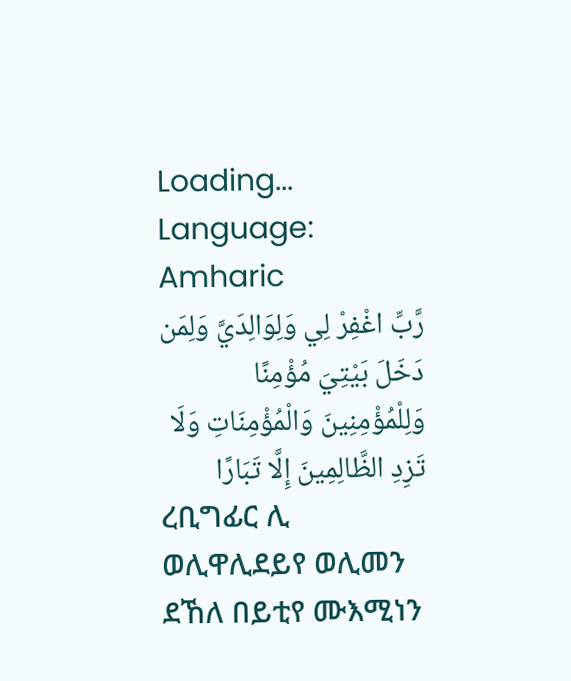Loading...
Language: Amharic
رَّبِّ اغْفِرْ لِي وَلِوَالِدَيَّ وَلِمَن دَخَلَ بَيْتِيَ مُؤْمِنًا وَلِلْمُؤْمِنِينَ وَالْمُؤْمِنَاتِ وَلَا تَزِدِ الظَّالِمِينَ إِلَّا تَبَارًا
ረቢግፊር ሊ ወሊዋሊደይየ ወሊመን ደኸለ በይቲየ ሙእሚነን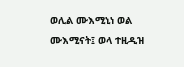ወሊል ሙእሚኒነ ወል ሙእሚናት፤ ወላ ተዚዲዝ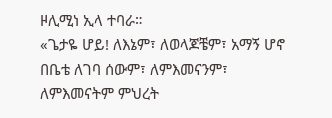ዞሊሚነ ኢላ ተባራ።
«ጌታዬ ሆይ! ለእኔም፣ ለወላጆቼም፣ አማኝ ሆኖ በቤቴ ለገባ ሰውም፣ ለምእመናንም፣ ለምእመናትም ምህረት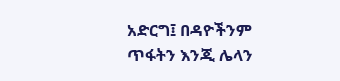አድርግ፤ በዳዮችንም ጥፋትን እንጂ ሌላን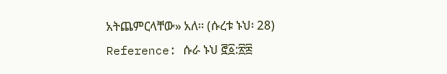አትጨምርላቸው» አለ። (ሱረቱ ኑህ፡ 28)
Reference: ሱራ ኑህ ፸፩:፳፰